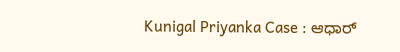Kunigal Priyanka Case : ಆಧಾರ್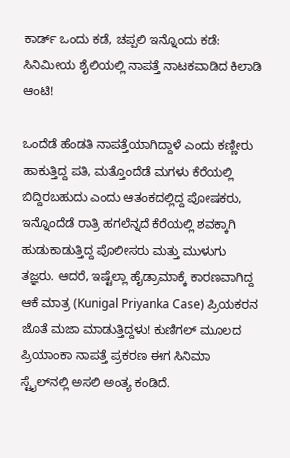ಕಾರ್ಡ್ ಒಂದು ಕಡೆ, ಚಪ್ಪಲಿ ಇನ್ನೊಂದು ಕಡೆ: ಸಿನಿಮೀಯ ಶೈಲಿಯಲ್ಲಿ ನಾಪತ್ತೆ ನಾಟಕವಾಡಿದ ಕಿಲಾಡಿ ಆಂಟಿ!

ಒಂದೆಡೆ ಹೆಂಡತಿ ನಾಪತ್ತೆಯಾಗಿದ್ದಾಳೆ ಎಂದು ಕಣ್ಣೀರು ಹಾಕುತ್ತಿದ್ದ ಪತಿ, ಮತ್ತೊಂದೆಡೆ ಮಗಳು ಕೆರೆಯಲ್ಲಿ ಬಿದ್ದಿರಬಹುದು ಎಂದು ಆತಂಕದಲ್ಲಿದ್ದ ಪೋಷಕರು, ಇನ್ನೊಂದೆಡೆ ರಾತ್ರಿ ಹಗಲೆನ್ನದೆ ಕೆರೆಯಲ್ಲಿ ಶವಕ್ಕಾಗಿ ಹುಡುಕಾಡುತ್ತಿದ್ದ ಪೊಲೀಸರು ಮತ್ತು ಮುಳುಗು ತಜ್ಞರು. ಆದರೆ, ಇಷ್ಟೆಲ್ಲಾ ಹೈಡ್ರಾಮಾಕ್ಕೆ ಕಾರಣವಾಗಿದ್ದ ಆಕೆ ಮಾತ್ರ (Kunigal Priyanka Case) ಪ್ರಿಯಕರನ ಜೊತೆ ಮಜಾ ಮಾಡುತ್ತಿದ್ದಳು! ಕುಣಿಗಲ್ ಮೂಲದ ಪ್ರಿಯಾಂಕಾ ನಾಪತ್ತೆ ಪ್ರಕರಣ ಈಗ ಸಿನಿಮಾ ಸ್ಟೈಲ್‌ನಲ್ಲಿ ಅಸಲಿ ಅಂತ್ಯ ಕಂಡಿದೆ.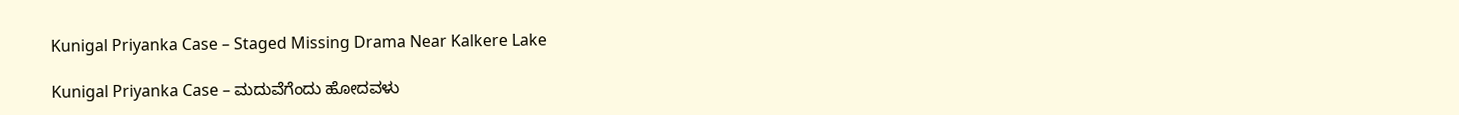Kunigal Priyanka Case – Staged Missing Drama Near Kalkere Lake

Kunigal Priyanka Case – ಮದುವೆಗೆಂದು ಹೋದವಳು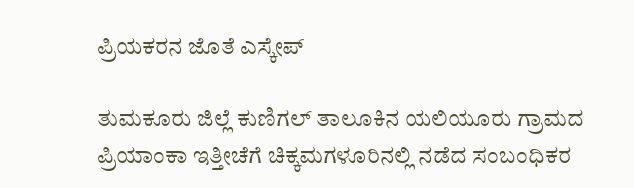ಪ್ರಿಯಕರನ ಜೊತೆ ಎಸ್ಕೇಪ್

ತುಮಕೂರು ಜಿಲ್ಲೆ ಕುಣಿಗಲ್ ತಾಲೂಕಿನ ಯಲಿಯೂರು ಗ್ರಾಮದ ಪ್ರಿಯಾಂಕಾ ಇತ್ತೀಚೆಗೆ ಚಿಕ್ಕಮಗಳೂರಿನಲ್ಲಿ ನಡೆದ ಸಂಬಂಧಿಕರ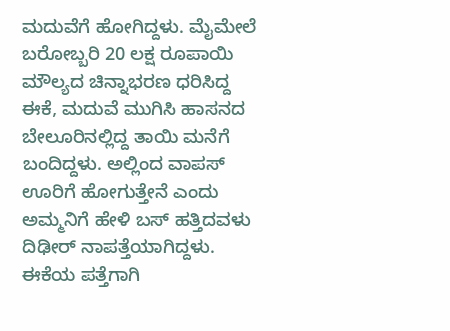ಮದುವೆಗೆ ಹೋಗಿದ್ದಳು. ಮೈಮೇಲೆ ಬರೋಬ್ಬರಿ 20 ಲಕ್ಷ ರೂಪಾಯಿ ಮೌಲ್ಯದ ಚಿನ್ನಾಭರಣ ಧರಿಸಿದ್ದ ಈಕೆ, ಮದುವೆ ಮುಗಿಸಿ ಹಾಸನದ ಬೇಲೂರಿನಲ್ಲಿದ್ದ ತಾಯಿ ಮನೆಗೆ ಬಂದಿದ್ದಳು. ಅಲ್ಲಿಂದ ವಾಪಸ್ ಊರಿಗೆ ಹೋಗುತ್ತೇನೆ ಎಂದು ಅಮ್ಮನಿಗೆ ಹೇಳಿ ಬಸ್ ಹತ್ತಿದವಳು ದಿಢೀರ್ ನಾಪತ್ತೆಯಾಗಿದ್ದಳು. ಈಕೆಯ ಪತ್ತೆಗಾಗಿ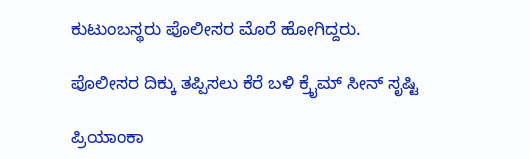ಕುಟುಂಬಸ್ಥರು ಪೊಲೀಸರ ಮೊರೆ ಹೋಗಿದ್ದರು.

ಪೊಲೀಸರ ದಿಕ್ಕು ತಪ್ಪಿಸಲು ಕೆರೆ ಬಳಿ ಕ್ರೈಮ್ ಸೀನ್ ಸೃಷ್ಟಿ

ಪ್ರಿಯಾಂಕಾ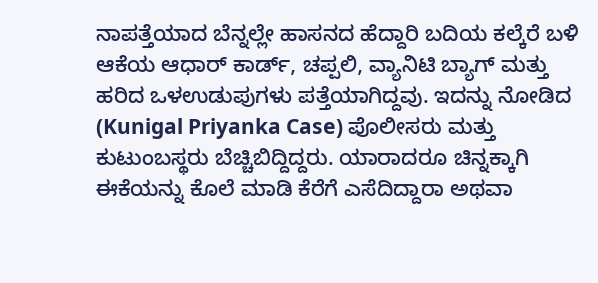ನಾಪತ್ತೆಯಾದ ಬೆನ್ನಲ್ಲೇ ಹಾಸನದ ಹೆದ್ದಾರಿ ಬದಿಯ ಕಲ್ಕೆರೆ ಬಳಿ ಆಕೆಯ ಆಧಾರ್ ಕಾರ್ಡ್, ಚಪ್ಪಲಿ, ವ್ಯಾನಿಟಿ ಬ್ಯಾಗ್ ಮತ್ತು ಹರಿದ ಒಳಉಡುಪುಗಳು ಪತ್ತೆಯಾಗಿದ್ದವು. ಇದನ್ನು ನೋಡಿದ (Kunigal Priyanka Case) ಪೊಲೀಸರು ಮತ್ತು ಕುಟುಂಬಸ್ಥರು ಬೆಚ್ಚಿಬಿದ್ದಿದ್ದರು. ಯಾರಾದರೂ ಚಿನ್ನಕ್ಕಾಗಿ ಈಕೆಯನ್ನು ಕೊಲೆ ಮಾಡಿ ಕೆರೆಗೆ ಎಸೆದಿದ್ದಾರಾ ಅಥವಾ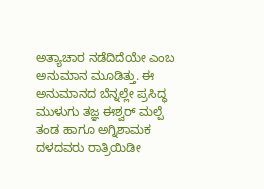ಅತ್ಯಾಚಾರ ನಡೆದಿದೆಯೇ ಎಂಬ ಅನುಮಾನ ಮೂಡಿತ್ತು. ಈ ಅನುಮಾನದ ಬೆನ್ನಲ್ಲೇ ಪ್ರಸಿದ್ಧ ಮುಳುಗು ತಜ್ಞ ಈಶ್ವರ್ ಮಲ್ಪೆ ತಂಡ ಹಾಗೂ ಅಗ್ನಿಶಾಮಕ ದಳದವರು ರಾತ್ರಿಯಿಡೀ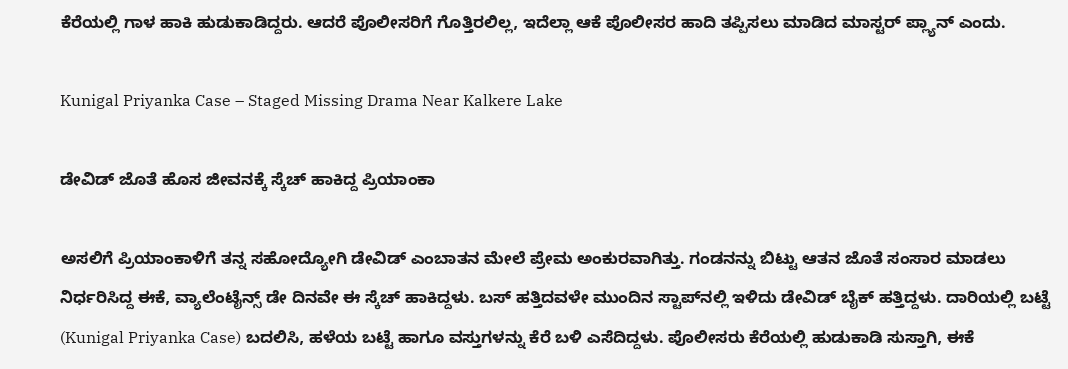ಕೆರೆಯಲ್ಲಿ ಗಾಳ ಹಾಕಿ ಹುಡುಕಾಡಿದ್ದರು. ಆದರೆ ಪೊಲೀಸರಿಗೆ ಗೊತ್ತಿರಲಿಲ್ಲ, ಇದೆಲ್ಲಾ ಆಕೆ ಪೊಲೀಸರ ಹಾದಿ ತಪ್ಪಿಸಲು ಮಾಡಿದ ಮಾಸ್ಟರ್ ಪ್ಲ್ಯಾನ್ ಎಂದು.

Kunigal Priyanka Case – Staged Missing Drama Near Kalkere Lake

ಡೇವಿಡ್ ಜೊತೆ ಹೊಸ ಜೀವನಕ್ಕೆ ಸ್ಕೆಚ್ ಹಾಕಿದ್ದ ಪ್ರಿಯಾಂಕಾ

ಅಸಲಿಗೆ ಪ್ರಿಯಾಂಕಾಳಿಗೆ ತನ್ನ ಸಹೋದ್ಯೋಗಿ ಡೇವಿಡ್ ಎಂಬಾತನ ಮೇಲೆ ಪ್ರೇಮ ಅಂಕುರವಾಗಿತ್ತು. ಗಂಡನನ್ನು ಬಿಟ್ಟು ಆತನ ಜೊತೆ ಸಂಸಾರ ಮಾಡಲು ನಿರ್ಧರಿಸಿದ್ದ ಈಕೆ, ವ್ಯಾಲೆಂಟೈನ್ಸ್ ಡೇ ದಿನವೇ ಈ ಸ್ಕೆಚ್ ಹಾಕಿದ್ದಳು. ಬಸ್ ಹತ್ತಿದವಳೇ ಮುಂದಿನ ಸ್ಟಾಪ್‌ನಲ್ಲಿ ಇಳಿದು ಡೇವಿಡ್ ಬೈಕ್ ಹತ್ತಿದ್ದಳು. ದಾರಿಯಲ್ಲಿ ಬಟ್ಟೆ (Kunigal Priyanka Case) ಬದಲಿಸಿ, ಹಳೆಯ ಬಟ್ಟೆ ಹಾಗೂ ವಸ್ತುಗಳನ್ನು ಕೆರೆ ಬಳಿ ಎಸೆದಿದ್ದಳು. ಪೊಲೀಸರು ಕೆರೆಯಲ್ಲಿ ಹುಡುಕಾಡಿ ಸುಸ್ತಾಗಿ, ಈಕೆ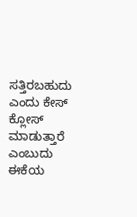ಸತ್ತಿರಬಹುದು ಎಂದು ಕೇಸ್ ಕ್ಲೋಸ್ ಮಾಡುತ್ತಾರೆ ಎಂಬುದು ಈಕೆಯ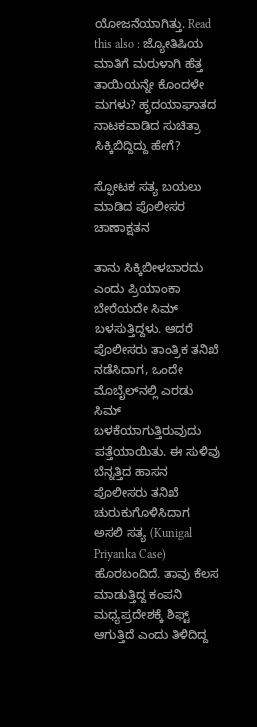ಯೋಜನೆಯಾಗಿತ್ತು. Read this also : ಜ್ಯೋತಿಷಿಯ ಮಾತಿಗೆ ಮರುಳಾಗಿ ಹೆತ್ತ ತಾಯಿಯನ್ನೇ ಕೊಂದಳೇ ಮಗಳು? ಹೃದಯಾಘಾತದ ನಾಟಕವಾಡಿದ ಸುಚಿತ್ರಾ ಸಿಕ್ಕಿಬಿದ್ದಿದ್ದು ಹೇಗೆ?

ಸ್ಫೋಟಕ ಸತ್ಯ ಬಯಲು ಮಾಡಿದ ಪೊಲೀಸರ ಚಾಣಾಕ್ಷತನ

ತಾನು ಸಿಕ್ಕಿಬೀಳಬಾರದು ಎಂದು ಪ್ರಿಯಾಂಕಾ ಬೇರೆಯದೇ ಸಿಮ್ ಬಳಸುತ್ತಿದ್ದಳು. ಆದರೆ ಪೊಲೀಸರು ತಾಂತ್ರಿಕ ತನಿಖೆ ನಡೆಸಿದಾಗ, ಒಂದೇ ಮೊಬೈಲ್‌ನಲ್ಲಿ ಎರಡು ಸಿಮ್ ಬಳಕೆಯಾಗುತ್ತಿರುವುದು ಪತ್ತೆಯಾಯಿತು. ಈ ಸುಳಿವು ಬೆನ್ನತ್ತಿದ ಹಾಸನ ಪೊಲೀಸರು ತನಿಖೆ ಚುರುಕುಗೊಳಿಸಿದಾಗ ಅಸಲಿ ಸತ್ಯ (Kunigal Priyanka Case) ಹೊರಬಂದಿದೆ. ತಾವು ಕೆಲಸ ಮಾಡುತ್ತಿದ್ದ ಕಂಪನಿ ಮಧ್ಯಪ್ರದೇಶಕ್ಕೆ ಶಿಫ್ಟ್ ಆಗುತ್ತಿದೆ ಎಂದು ತಿಳಿದಿದ್ದ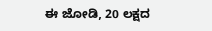ಈ ಜೋಡಿ, 20 ಲಕ್ಷದ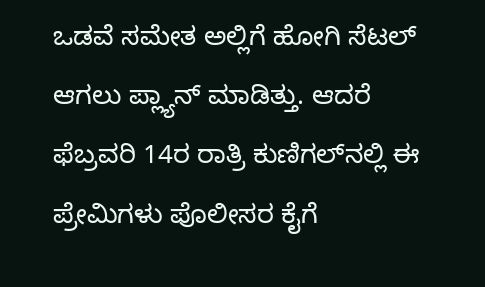ಒಡವೆ ಸಮೇತ ಅಲ್ಲಿಗೆ ಹೋಗಿ ಸೆಟಲ್ ಆಗಲು ಪ್ಲ್ಯಾನ್ ಮಾಡಿತ್ತು. ಆದರೆ ಫೆಬ್ರವರಿ 14ರ ರಾತ್ರಿ ಕುಣಿಗಲ್‌ನಲ್ಲಿ ಈ ಪ್ರೇಮಿಗಳು ಪೊಲೀಸರ ಕೈಗೆ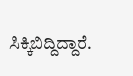ಸಿಕ್ಕಿಬಿದ್ದಿದ್ದಾರೆ.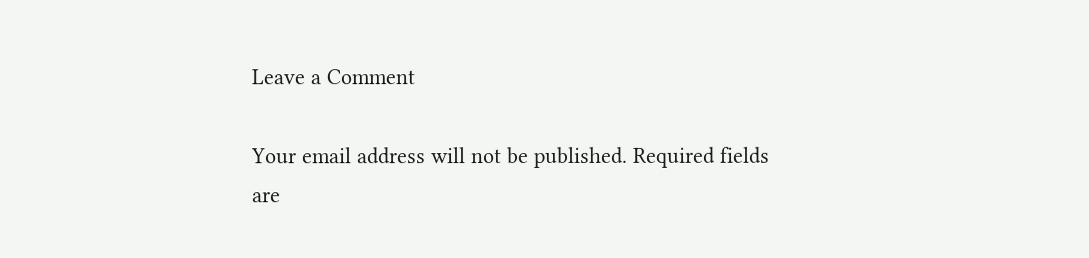Leave a Comment

Your email address will not be published. Required fields are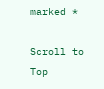marked *

Scroll to Top